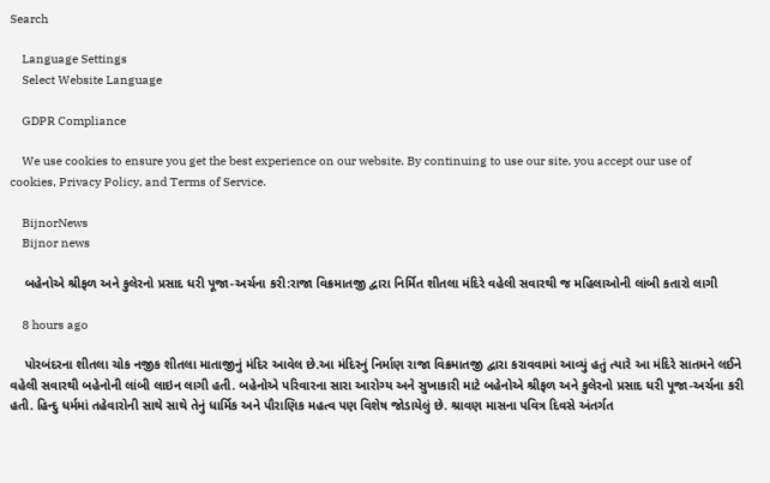Search

    Language Settings
    Select Website Language

    GDPR Compliance

    We use cookies to ensure you get the best experience on our website. By continuing to use our site, you accept our use of cookies, Privacy Policy, and Terms of Service.

    BijnorNews
    Bijnor news

    બહેનોએ શ્રીફળ અને કુલેરનો પ્રસાદ ધરી પૂજા-અર્ચના કરી:રાજા વિક્રમાતજી દ્વારા નિર્મિત શીતલા મંદિરે વહેલી સવારથી જ મહિલાઓની લાંબી કતારો લાગી

    8 hours ago

    પોરબંદરના શીતલા ચોક નજીક શીતલા માતાજીનું મંદિર આવેલ છે.આ મંદિરનું નિર્માણ રાજા વિક્રમાતજી દ્વારા કરાવવામાં આવ્યું હતું ત્યારે આ મંદિરે સાતમને લઈને વહેલી સવારથી બહેનોની લાંબી લાઇન લાગી હતી. બહેનોએ પરિવારના સારા આરોગ્ય અને સુખાકારી માટે બહેનોએ શ્રીફળ અને કુલેરનો પ્રસાદ ધરી પૂજા-અર્ચના કરી હતી. હિન્દુ ધર્મમાં તહેવારોની સાથે સાથે તેનું ધાર્મિક અને પૌરાણિક મહત્વ પણ વિશેષ જોડાયેલું છે. શ્રાવણ માસના પવિત્ર દિવસે અંતર્ગત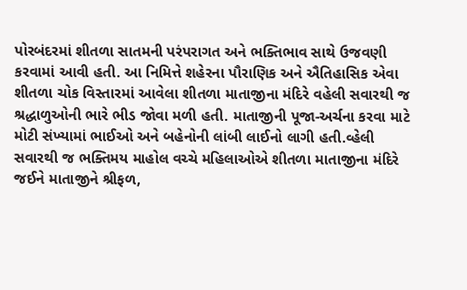પોરબંદરમાં શીતળા સાતમની પરંપરાગત અને ભક્તિભાવ સાથે ઉજવણી કરવામાં આવી હતી. આ નિમિત્તે શહેરના પૌરાણિક અને ઐતિહાસિક એવા શીતળા ચોક વિસ્તારમાં આવેલા શીતળા માતાજીના મંદિરે વહેલી સવારથી જ શ્રદ્ધાળુઓની ભારે ભીડ જોવા મળી હતી. માતાજીની પૂજા-અર્ચના કરવા માટે મોટી સંખ્યામાં ભાઈઓ અને બહેનોની લાંબી લાઈનો લાગી હતી.વ્હેલી સવારથી જ ભક્તિમય માહોલ વચ્ચે મહિલાઓએ શીતળા માતાજીના મંદિરે જઈને માતાજીને શ્રીફળ,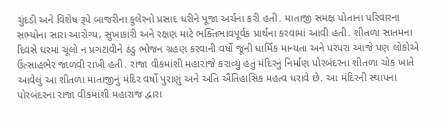ચુંદડી અને વિશેષ રૂપે બાજરીના કુલેરનો પ્રસાદ ધરીને પૂજા અર્ચના કરી હતી. માતાજી સમક્ષ પોતાના પરિવારના સભ્યોના સારા આરોગ્ય, સુખાકારી અને રક્ષણ માટે ભક્તિભાવપૂર્વક પ્રાર્થના કરવામાં આવી હતી. શીતળા સાતમના દિવસે ઘરમાં ચૂલો ન પ્રગટાવીને ઠંડુ ભોજન ગ્રહણ કરવાની વર્ષો જૂની ધાર્મિક માન્યતા અને પરંપરા આજે પણ લોકોએ ઉત્સાહભેર જાળવી રાખી હતી. રાજા વીકમાંશી મહારાજે કરાવ્યું હતું મંદિરનું નિર્માણ પોરબંદરના શીતળા ચોક ખાતે આવેલું આ શીતળા માતાજીનું મંદિર વર્ષો પુરાણું અને અતિ ઐતિહાસિક મહત્વ ધરાવે છે. આ મંદિરની સ્થાપના પોરબંદરના રાજા વીકમાંશી મહારાજ દ્વારા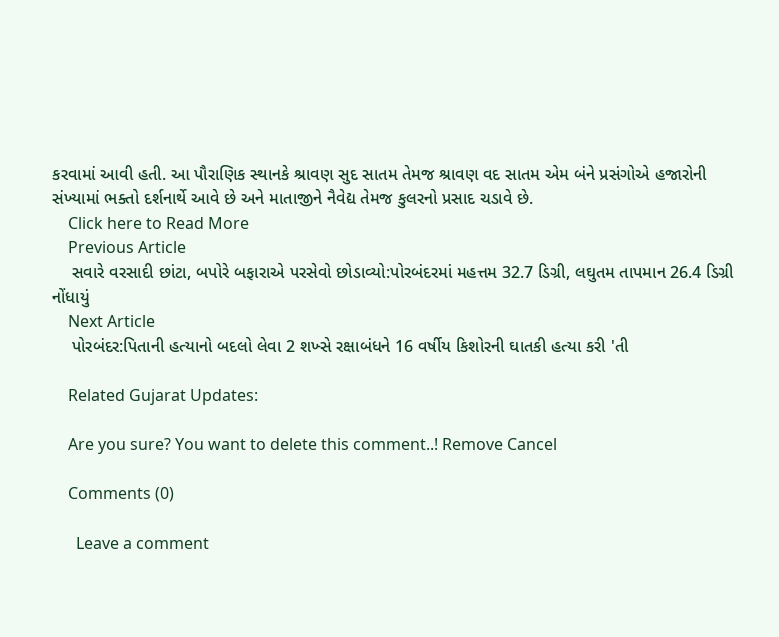કરવામાં આવી હતી. આ પૌરાણિક સ્થાનકે શ્રાવણ સુદ સાતમ તેમજ શ્રાવણ વદ સાતમ એમ બંને પ્રસંગોએ હજારોની સંખ્યામાં ભક્તો દર્શનાર્થે આવે છે અને માતાજીને નૈવેદ્ય તેમજ કુલરનો પ્રસાદ ચડાવે છે.
    Click here to Read More
    Previous Article
    સવારે વરસાદી છાંટા, બપોરે બફારાએ પરસેવો છોડાવ્યો:પોરબંદરમાં મહત્તમ 32.7 ડિગ્રી, લઘુતમ તાપમાન 26.4 ડિગ્રી નોંધાયું
    Next Article
    પોરબંદર:પિતાની હત્યાનો બદલો લેવા 2 શખ્સે રક્ષાબંધને 16 વર્ષીય કિશોરની ઘાતકી હત્યા કરી 'તી

    Related Gujarat Updates:

    Are you sure? You want to delete this comment..! Remove Cancel

    Comments (0)

      Leave a comment